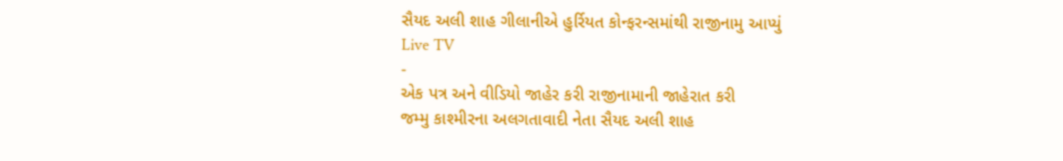સૈયદ અલી શાહ ગીલાનીએ હુર્રિયત કોન્ફરન્સમાંથી રાજીનામુ આપ્યું
Live TV
-
એક પત્ર અને વીડિયો જાહેર કરી રાજીનામાની જાહેરાત કરી
જમ્મુ કાશ્મીરના અલગતાવાદી નેતા સૈયદ અલી શાહ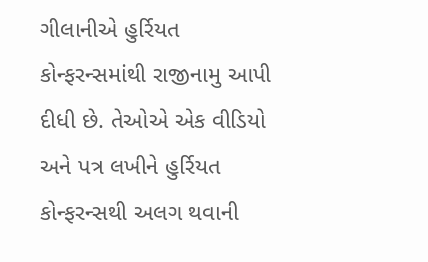ગીલાનીએ હુર્રિયત કોન્ફરન્સમાંથી રાજીનામુ આપી દીધી છે. તેઓએ એક વીડિયો અને પત્ર લખીને હુર્રિયત કોન્ફરન્સથી અલગ થવાની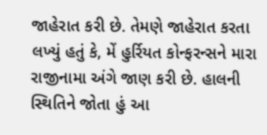જાહેરાત કરી છે. તેમણે જાહેરાત કરતા લખ્યું હતું કે, મેં હુર્રિયત કોન્ફરન્સને મારા રાજીનામા અંગે જાણ કરી છે. હાલની સ્થિતિને જોતા હું આ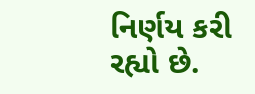નિર્ણય કરી રહ્યો છે.